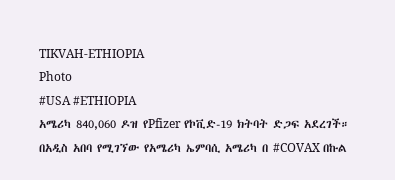TIKVAH-ETHIOPIA
Photo
#USA #ETHIOPIA
አሜሪካ 840,060 ዶዝ የPfizer የኮቪድ-19 ክትባት ድጋፍ አደረገች።
በአዲስ አበባ የሚገኘው የአሜሪካ ኤምባሲ አሜሪካ በ #COVAX በኩል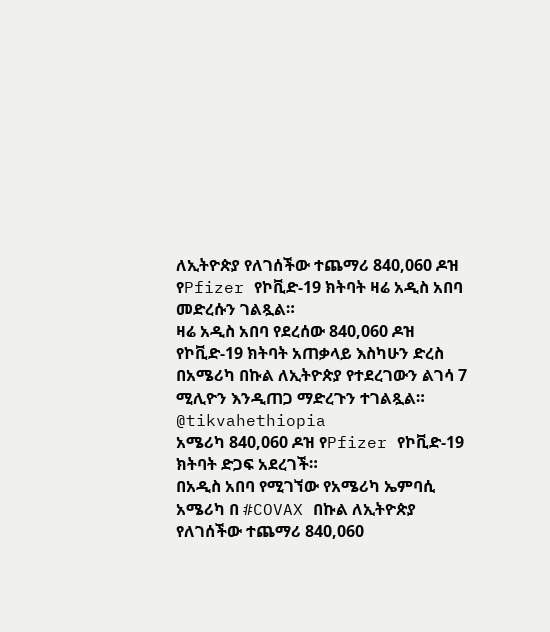ለኢትዮጵያ የለገሰችው ተጨማሪ 840,060 ዶዝ የPfizer የኮቪድ-19 ክትባት ዛሬ አዲስ አበባ መድረሱን ገልጿል።
ዛሬ አዲስ አበባ የደረሰው 840,060 ዶዝ የኮቪድ-19 ክትባት አጠቃላይ እስካሁን ድረስ በአሜሪካ በኩል ለኢትዮጵያ የተደረገውን ልገሳ 7 ሚሊዮን እንዲጠጋ ማድረጉን ተገልጿል።
@tikvahethiopia
አሜሪካ 840,060 ዶዝ የPfizer የኮቪድ-19 ክትባት ድጋፍ አደረገች።
በአዲስ አበባ የሚገኘው የአሜሪካ ኤምባሲ አሜሪካ በ #COVAX በኩል ለኢትዮጵያ የለገሰችው ተጨማሪ 840,060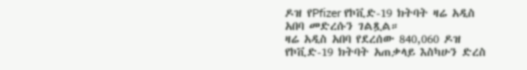ዶዝ የPfizer የኮቪድ-19 ክትባት ዛሬ አዲስ አበባ መድረሱን ገልጿል።
ዛሬ አዲስ አበባ የደረሰው 840,060 ዶዝ የኮቪድ-19 ክትባት አጠቃላይ እስካሁን ድረስ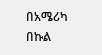በአሜሪካ በኩል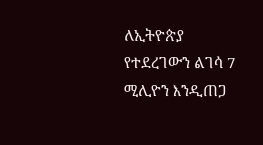ለኢትዮጵያ የተደረገውን ልገሳ 7 ሚሊዮን እንዲጠጋ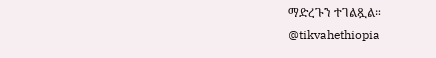ማድረጉን ተገልጿል።
@tikvahethiopia